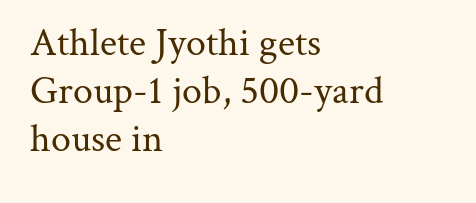Athlete Jyothi gets Group-1 job, 500-yard house in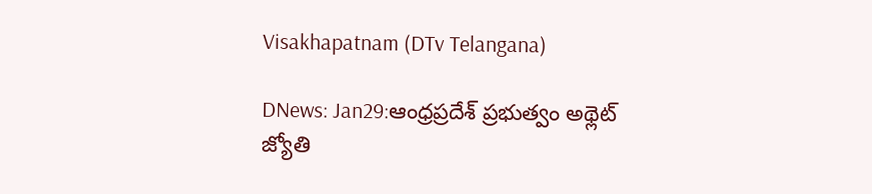Visakhapatnam (DTv Telangana)

DNews: Jan29:ఆంధ్రప్రదేశ్ ప్రభుత్వం అథ్లెట్ జ్యోతి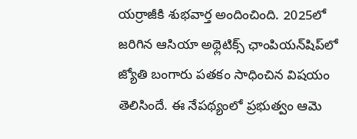యర్రాజీకి శుభవార్త అందించింది. 2025లో జరిగిన ఆసియా అథ్లెటిక్స్ ఛాంపియన్‌షిప్‌లో జ్యోతి బంగారు పతకం సాధించిన విషయం తెలిసిందే. ఈ నేపథ్యంలో ప్రభుత్వం ఆమె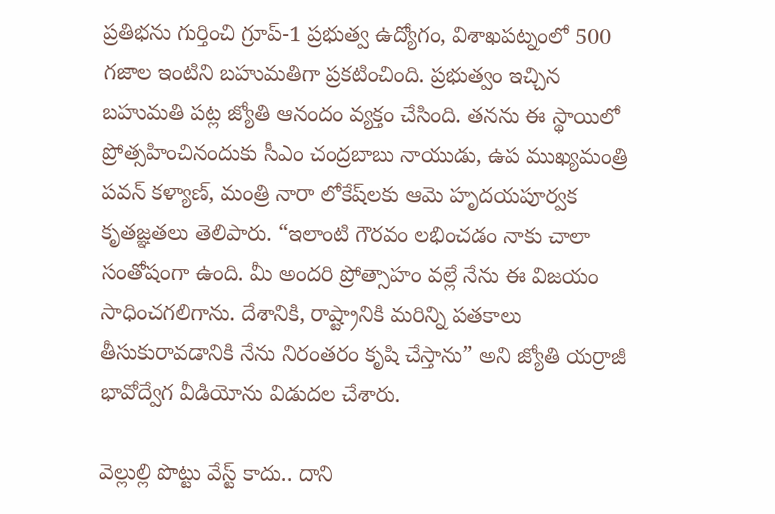ప్రతిభను గుర్తించి గ్రూప్-1 ప్రభుత్వ ఉద్యోగం, విశాఖపట్నంలో 500 గజాల ఇంటిని బహుమతిగా ప్రకటించింది. ప్రభుత్వం ఇచ్చిన బహుమతి పట్ల జ్యోతి ఆనందం వ్యక్తం చేసింది. తనను ఈ స్థాయిలో ప్రోత్సహించినందుకు సీఎం చంద్రబాబు నాయుడు, ఉప ముఖ్యమంత్రి పవన్ కళ్యాణ్, మంత్రి నారా లోకేష్‌లకు ఆమె హృదయపూర్వక కృతజ్ఞతలు తెలిపారు. “ఇలాంటి గౌరవం లభించడం నాకు చాలా సంతోషంగా ఉంది. మీ అందరి ప్రోత్సాహం వల్లే నేను ఈ విజయం సాధించగలిగాను. దేశానికి, రాష్ట్రానికి మరిన్ని పతకాలు తీసుకురావడానికి నేను నిరంతరం కృషి చేస్తాను” అని జ్యోతి యర్రాజీ భావోద్వేగ వీడియోను విడుదల చేశారు.

వెల్లుల్లి పొట్టు వేస్ట్ కాదు.. దాని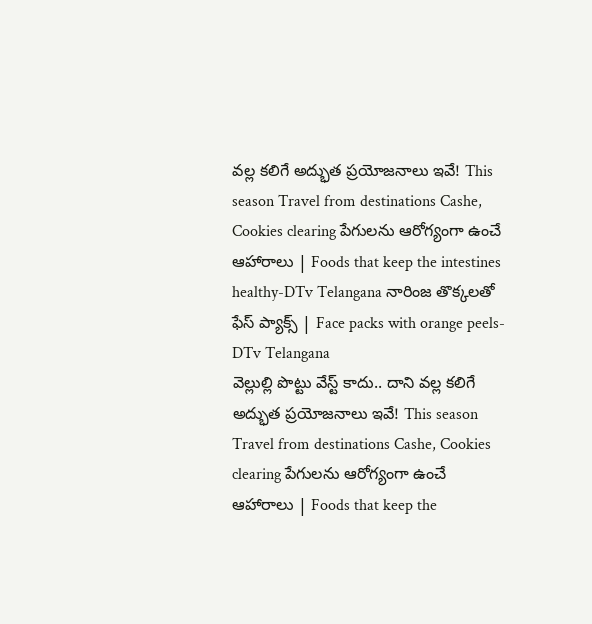వల్ల కలిగే అద్భుత ప్రయోజనాలు ఇవే! This season Travel from destinations Cashe, Cookies clearing పేగులను ఆరోగ్యంగా ఉంచే ఆహారాలు | Foods that keep the intestines healthy-DTv Telangana నారింజ తొక్కలతో ఫేస్ ప్యాక్స్ | Face packs with orange peels-DTv Telangana
వెల్లుల్లి పొట్టు వేస్ట్ కాదు.. దాని వల్ల కలిగే అద్భుత ప్రయోజనాలు ఇవే! This season Travel from destinations Cashe, Cookies clearing పేగులను ఆరోగ్యంగా ఉంచే ఆహారాలు | Foods that keep the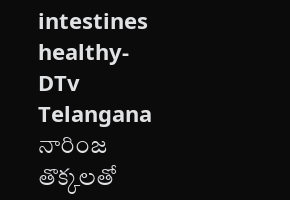intestines healthy-DTv Telangana నారింజ తొక్కలతో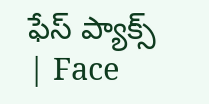ఫేస్ ప్యాక్స్ | Face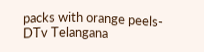packs with orange peels-DTv Telangana